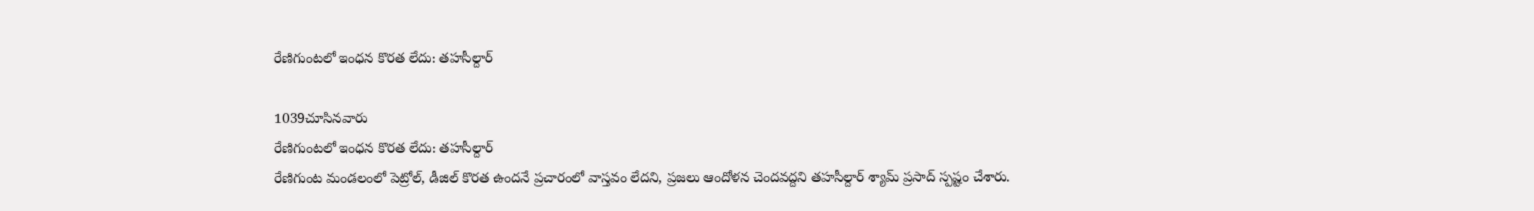రేణిగుంటలో ఇంధన కొరత లేదు: తహసీల్దార్

1039చూసినవారు
రేణిగుంటలో ఇంధన కొరత లేదు: తహసీల్దార్
రేణిగుంట మండలంలో పెట్రోల్, డీజిల్ కొరత ఉందనే ప్రచారంలో వాస్తవం లేదని, ప్రజలు ఆందోళన చెందవద్దని తహసీల్దార్ శ్యామ్ ప్రసాద్ స్పష్టం చేశారు.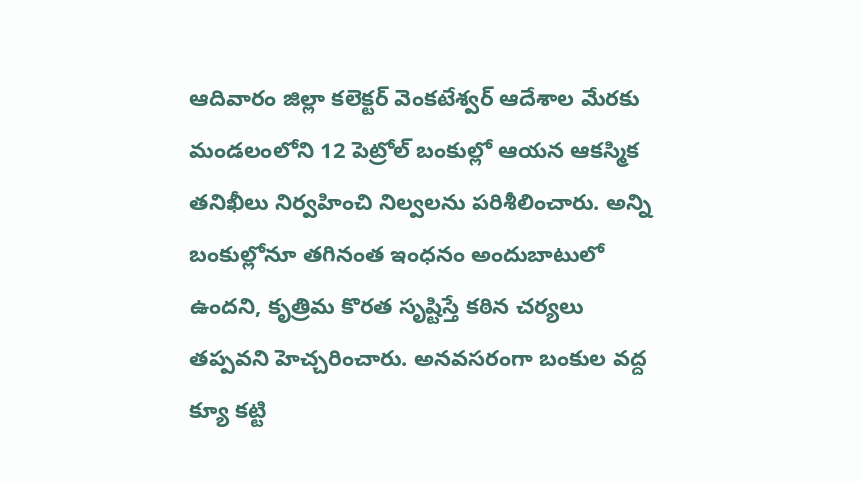ఆదివారం జిల్లా కలెక్టర్ వెంకటేశ్వర్ ఆదేశాల మేరకు మండలంలోని 12 పెట్రోల్ బంకుల్లో ఆయన ఆకస్మిక తనిఖీలు నిర్వహించి నిల్వలను పరిశీలించారు. అన్ని బంకుల్లోనూ తగినంత ఇంధనం అందుబాటులో ఉందని, కృత్రిమ కొరత సృష్టిస్తే కఠిన చర్యలు తప్పవని హెచ్చరించారు. అనవసరంగా బంకుల వద్ద క్యూ కట్టి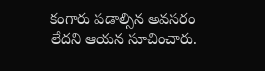కంగారు పడాల్సిన అవసరం లేదని ఆయన సూచించారు.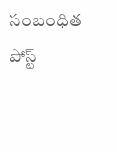సంబంధిత పోస్ట్